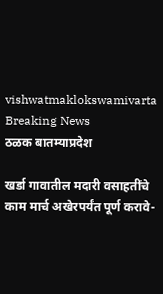vishwatmaklokswamivarta
Breaking News
ठळक बातम्याप्रदेश

खर्डा गावातील मदारी वसाहतींचे काम मार्च अखेरपर्यंत पूर्ण करावे-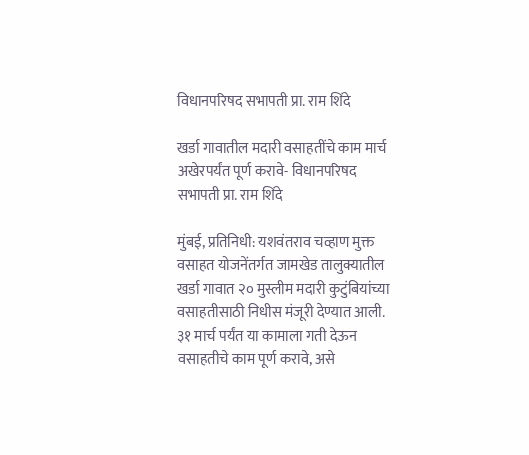विधानपरिषद सभापती प्रा. राम शिंदे

खर्डा गावातील मदारी वसाहतींचे काम मार्च अखेरपर्यंत पूर्ण करावे- विधानपरिषद सभापती प्रा. राम शिंदे

मुंबई, प्रतिनिधी: यशवंतराव चव्हाण मुक्त वसाहत योजनेंतर्गत जामखेड तालुक्यातील खर्डा गावात २० मुस्लीम मदारी कुटुंबियांच्या वसाहतीसाठी निधीस मंजूरी देण्यात आली. ३१ मार्च पर्यंत या कामाला गती देऊन वसाहतीचे काम पूर्ण करावे, असे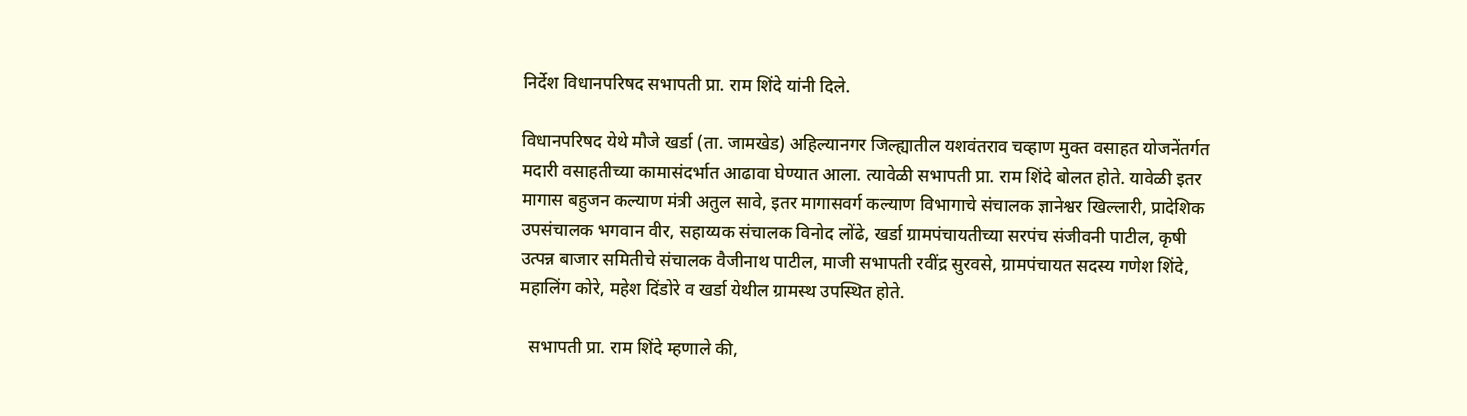निर्देश विधानपरिषद सभापती प्रा. राम शिंदे यांनी दिले.

विधानपरिषद येथे मौजे खर्डा (ता. जामखेड) अहिल्यानगर जिल्ह्यातील यशवंतराव चव्हाण मुक्त वसाहत योजनेंतर्गत मदारी वसाहतीच्या कामासंदर्भात आढावा घेण्यात आला. त्यावेळी सभापती प्रा. राम शिंदे बोलत होते. यावेळी इतर मागास बहुजन कल्याण मंत्री अतुल सावे, इतर मागासवर्ग कल्याण विभागाचे संचालक ज्ञानेश्वर खिल्लारी, प्रादेशिक उपसंचालक भगवान वीर, सहाय्यक संचालक विनोद लोंढे, खर्डा ग्रामपंचायतीच्या सरपंच संजीवनी पाटील, कृषी उत्पन्न बाजार समितीचे संचालक वैजीनाथ पाटील, माजी सभापती रवींद्र सुरवसे, ग्रामपंचायत सदस्य गणेश शिंदे, महालिंग कोरे, महेश दिंडोरे व खर्डा येथील ग्रामस्थ उपस्थित होते.

  सभापती प्रा. राम शिंदे म्हणाले की,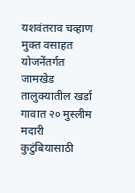यशवंतराव चव्हाण मुक्त वसाहत योजनेंतर्गत जामखेड तालुक्यातील खर्डा गावात २० मुस्लीम मदारी कुटुंबियासाठी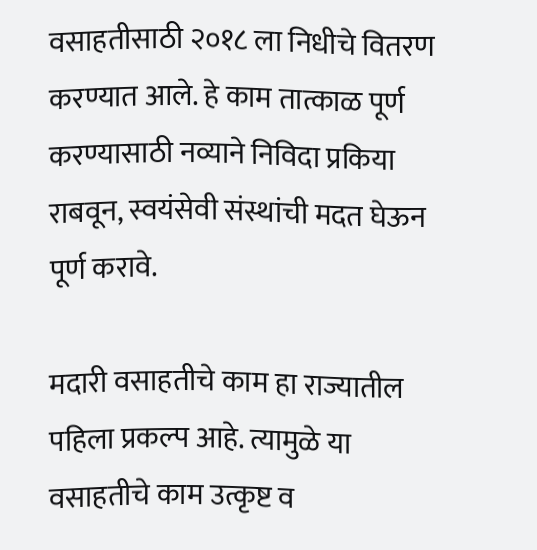वसाहतीसाठी २०१८ ला निधीचे वितरण करण्यात आले. हे काम तात्काळ पूर्ण करण्यासाठी नव्याने निविदा प्रकिया राबवून, स्वयंसेवी संस्थांची मदत घेऊन पूर्ण करावे.

मदारी वसाहतीचे काम हा राज्यातील पहिला प्रकल्प आहे. त्यामुळे या वसाहतीचे काम उत्कृष्ट व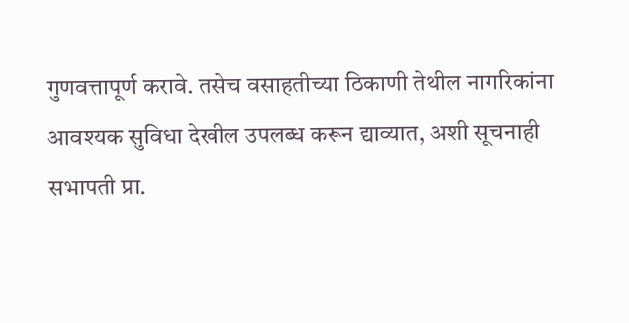गुणवत्तापूर्ण करावे. तसेच वसाहतीच्या ठिकाणी तेथील नागरिकांना आवश्यक सुविधा देखील उपलब्ध करून द्याव्यात, अशी सूचनाही सभापती प्रा.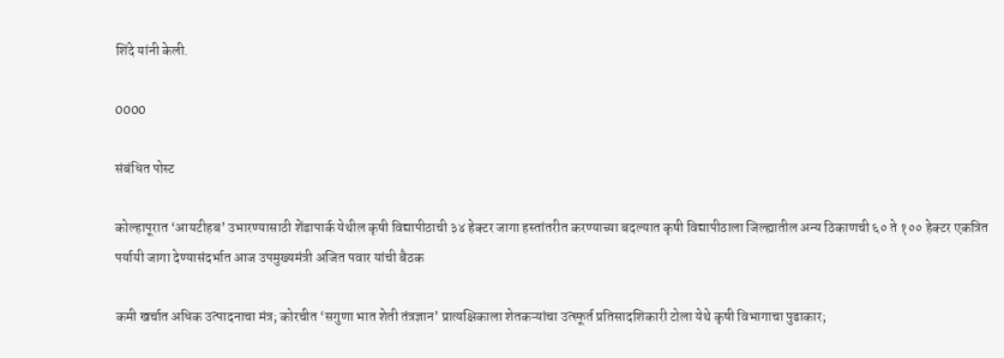शिंदे यांनी केली.

0000

संबंधित पोस्ट

कोल्हापूरात ‘आयटीहब’ उभारण्यासाठी शेंडापार्क येथील कृषी विद्यापीठाची ३४ हेक्टर जागा हस्तांतरीत करण्याच्या बदल्यात कृषी विद्यापीठाला जिल्ह्यातील अन्य ठिकाणची ६० ते १०० हेक्टर एकत्रित पर्यायी जागा देण्यासंदर्भात आज उपमुख्यमंत्री अजित पवार यांची बैठक

कमी खर्चात अधिक उत्पादनाचा मंत्र; कोरचीत ‘सगुणा भात शेती तंत्रज्ञान’ प्रात्यक्षिकाला शेतकऱ्यांचा उत्स्फूर्त प्रतिसादशिकारी टोला येथे कृषी विभागाचा पुढाकार;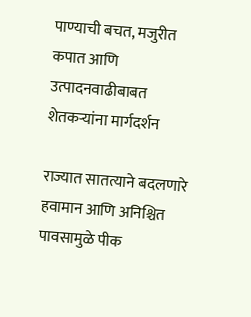पाण्याची बचत, मजुरीत कपात आणि उत्पादनवाढीबाबत शेतकऱ्यांना मार्गदर्शन

राज्यात सातत्याने बदलणारे हवामान आणि अनिश्चित पावसामुळे पीक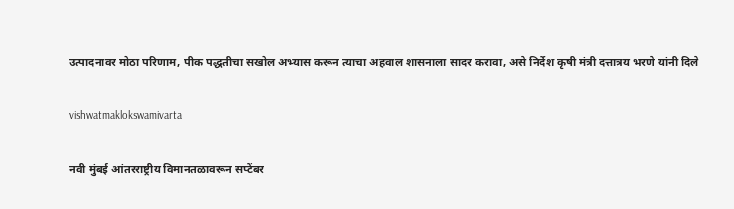उत्पादनावर मोठा परिणाम, पीक पद्धतीचा सखोल अभ्यास करून त्याचा अहवाल शासनाला सादर करावा, असे निर्देश कृषी मंत्री दत्तात्रय भरणे यांनी दिले

vishwatmaklokswamivarta

नवी मुंबई आंतरराष्ट्रीय विमानतळावरून सप्टेंबर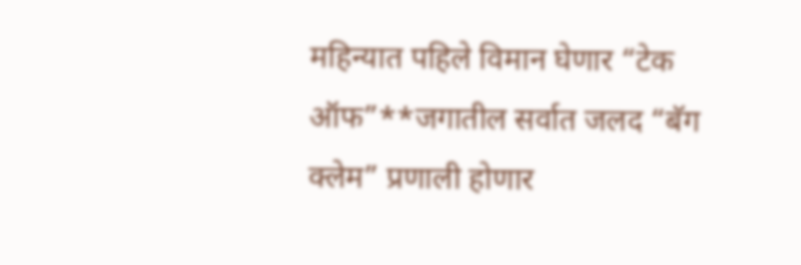महिन्यात पहिले विमान घेणार “टेक ऑफ”**जगातील सर्वात जलद “बॅग क्लेम” प्रणाली होणार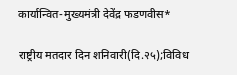कार्यान्वित-मुख्यमंत्री देवेंद्र फडणवीस*

राष्ट्रीय मतदार दिन शनिवारी(दि.२५);विविध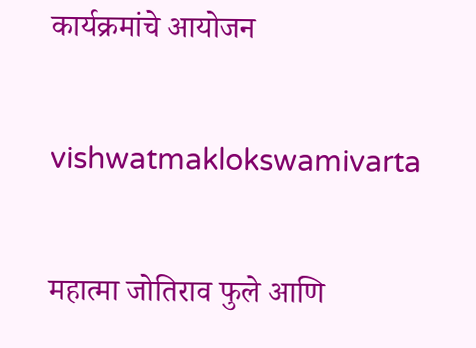कार्यक्रमांचे आयोजन

vishwatmaklokswamivarta

महात्मा जोतिराव फुले आणि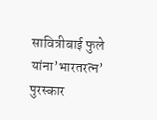सावित्रीबाई फुले यांना’भारतरत्न’ पुरस्कार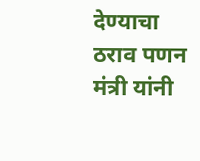देण्याचा ठराव पणन मंत्री यांनी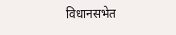विधानसभेत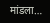मांडला…